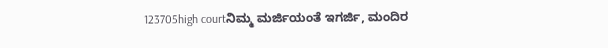123705high courtನಿಮ್ಮ ಮರ್ಜಿಯಂತೆ ಇಗರ್ಜಿ, ಮಂದಿರ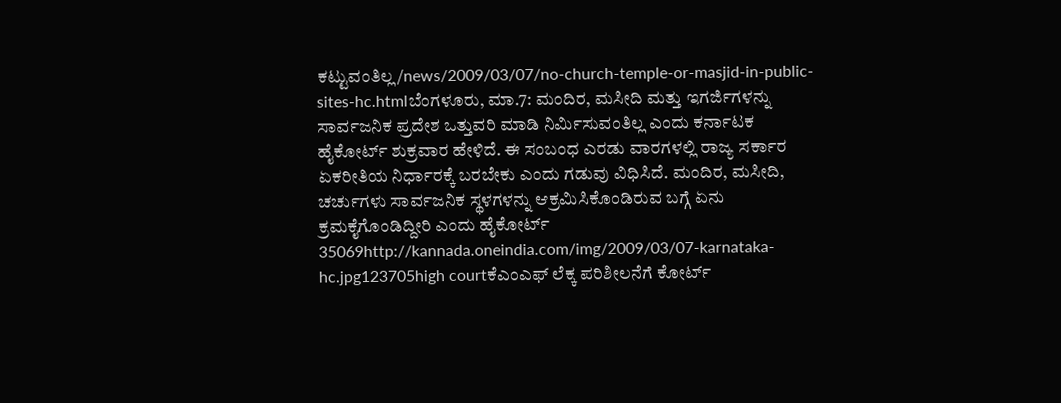ಕಟ್ಟುವಂತಿಲ್ಲ/news/2009/03/07/no-church-temple-or-masjid-in-public-sites-hc.htmlಬೆಂಗಳೂರು, ಮಾ.7: ಮಂದಿರ, ಮಸೀದಿ ಮತ್ತು ಇಗರ್ಜಿಗಳನ್ನು ಸಾರ್ವಜನಿಕ ಪ್ರದೇಶ ಒತ್ತುವರಿ ಮಾಡಿ ನಿರ್ಮಿಸುವಂತಿಲ್ಲ ಎಂದು ಕರ್ನಾಟಕ ಹೈಕೋರ್ಟ್ ಶುಕ್ರವಾರ ಹೇಳಿದೆ. ಈ ಸಂಬಂಧ ಎರಡು ವಾರಗಳಲ್ಲಿ ರಾಜ್ಯ ಸರ್ಕಾರ ಏಕರೀತಿಯ ನಿರ್ಧಾರಕ್ಕೆ ಬರಬೇಕು ಎಂದು ಗಡುವು ವಿಧಿಸಿದೆ. ಮಂದಿರ, ಮಸೀದಿ, ಚರ್ಚುಗಳು ಸಾರ್ವಜನಿಕ ಸ್ಥಳಗಳನ್ನು ಆಕ್ರಮಿಸಿಕೊಂಡಿರುವ ಬಗ್ಗೆ ಏನು ಕ್ರಮಕೈಗೊಂಡಿದ್ದೀರಿ ಎಂದು ಹೈಕೋರ್ಟ್ 35069http://kannada.oneindia.com/img/2009/03/07-karnataka-hc.jpg123705high courtಕೆಎಂಎಫ್ ಲೆಕ್ಕ ಪರಿಶೀಲನೆಗೆ ಕೋರ್ಟ್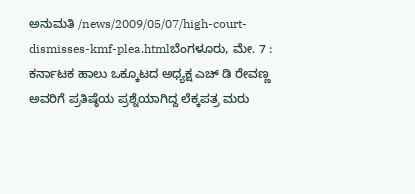ಅನುಮತಿ /news/2009/05/07/high-court-dismisses-kmf-plea.htmlಬೆಂಗಳೂರು, ಮೇ. 7 : ಕರ್ನಾಟಕ ಹಾಲು ಒಕ್ಕೂಟದ ಅಧ್ಯಕ್ಷ ಎಚ್ ಡಿ ರೇವಣ್ಣ ಅವರಿಗೆ ಪ್ರತಿಷ್ಠೆಯ ಪ್ರಶ್ನೆಯಾಗಿದ್ದ ಲೆಕ್ಕಪತ್ರ ಮರು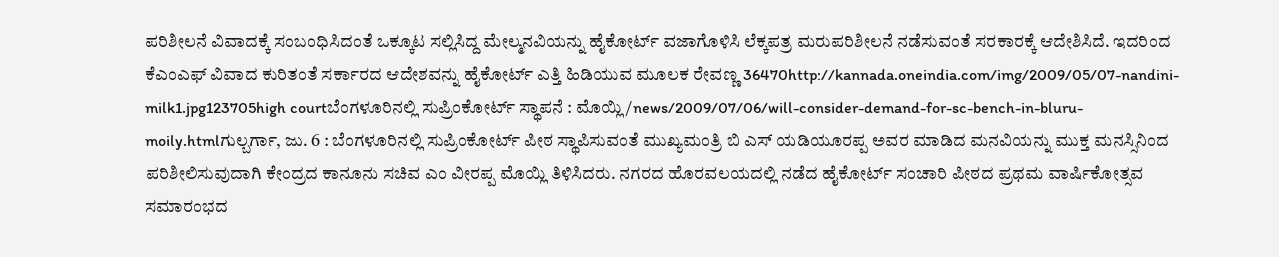ಪರಿಶೀಲನೆ ವಿವಾದಕ್ಕೆ ಸಂಬಂಧಿಸಿದಂತೆ ಒಕ್ಕೂಟ ಸಲ್ಲಿಸಿದ್ದ ಮೇಲ್ಮನವಿಯನ್ನು ಹೈಕೋರ್ಟ್ ವಜಾಗೊಳಿಸಿ ಲೆಕ್ಕಪತ್ರ ಮರುಪರಿಶೀಲನೆ ನಡೆಸುವಂತೆ ಸರಕಾರಕ್ಕೆ ಆದೇಶಿಸಿದೆ. ಇದರಿಂದ ಕೆಎಂಎಫ್ ವಿವಾದ ಕುರಿತಂತೆ ಸರ್ಕಾರದ ಆದೇಶವನ್ನು ಹೈಕೋರ್ಟ್ ಎತ್ತಿ ಹಿಡಿಯುವ ಮೂಲಕ ರೇವಣ್ಣ 36470http://kannada.oneindia.com/img/2009/05/07-nandini-milk1.jpg123705high courtಬೆಂಗಳೂರಿನಲ್ಲಿ ಸುಪ್ರಿಂಕೋರ್ಟ್ ಸ್ಥಾಪನೆ : ಮೊಯ್ಲಿ/news/2009/07/06/will-consider-demand-for-sc-bench-in-bluru-moily.htmlಗುಲ್ಬರ್ಗಾ, ಜು. 6 : ಬೆಂಗಳೂರಿನಲ್ಲಿ ಸುಪ್ರಿಂಕೋರ್ಟ್ ಪೀಠ ಸ್ಥಾಪಿಸುವಂತೆ ಮುಖ್ಯಮಂತ್ರಿ ಬಿ ಎಸ್ ಯಡಿಯೂರಪ್ಪ ಅವರ ಮಾಡಿದ ಮನವಿಯನ್ನು ಮುಕ್ತ ಮನಸ್ಸಿನಿಂದ ಪರಿಶೀಲಿಸುವುದಾಗಿ ಕೇಂದ್ರದ ಕಾನೂನು ಸಚಿವ ಎಂ ವೀರಪ್ಪ ಮೊಯ್ಲಿ ತಿಳಿಸಿದರು. ನಗರದ ಹೊರವಲಯದಲ್ಲಿ ನಡೆದ ಹೈಕೋರ್ಟ್ ಸಂಚಾರಿ ಪೀಠದ ಪ್ರಥಮ ವಾರ್ಷಿಕೋತ್ಸವ ಸಮಾರಂಭದ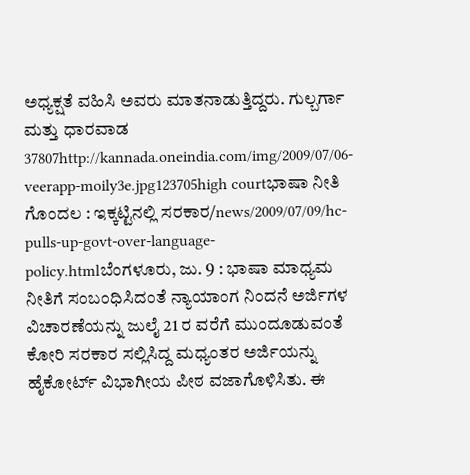ಅಧ್ಯಕ್ಷತೆ ವಹಿಸಿ ಅವರು ಮಾತನಾಡುತ್ತಿದ್ದರು. ಗುಲ್ಬರ್ಗಾ ಮತ್ತು ಧಾರವಾಡ 37807http://kannada.oneindia.com/img/2009/07/06-veerapp-moily3e.jpg123705high courtಭಾಷಾ ನೀತಿ ಗೊಂದಲ : ಇಕ್ಕಟ್ಟಿನಲ್ಲಿ ಸರಕಾರ/news/2009/07/09/hc-pulls-up-govt-over-language-policy.htmlಬೆಂಗಳೂರು, ಜು. 9 : ಭಾಷಾ ಮಾಧ್ಯಮ ನೀತಿಗೆ ಸಂಬಂಧಿಸಿದಂತೆ ನ್ಯಾಯಾಂಗ ನಿಂದನೆ ಅರ್ಜಿಗಳ ವಿಚಾರಣೆಯನ್ನು ಜುಲೈ 21 ರ ವರೆಗೆ ಮುಂದೂಡುವಂತೆ ಕೋರಿ ಸರಕಾರ ಸಲ್ಲಿಸಿದ್ದ ಮಧ್ಯಂತರ ಅರ್ಜಿಯನ್ನು ಹೈಕೋರ್ಟ್ ವಿಭಾಗೀಯ ಪೀಠ ವಜಾಗೊಳಿಸಿತು. ಈ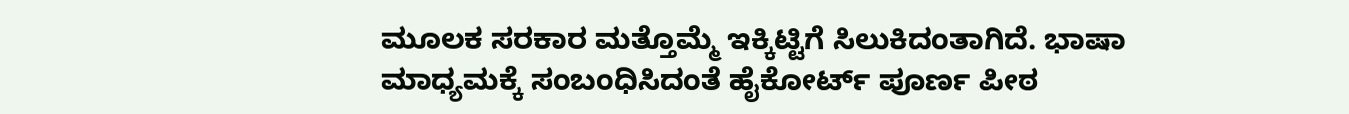ಮೂಲಕ ಸರಕಾರ ಮತ್ತೊಮ್ಮೆ ಇಕ್ಕಿಟ್ಟಿಗೆ ಸಿಲುಕಿದಂತಾಗಿದೆ. ಭಾಷಾ ಮಾಧ್ಯಮಕ್ಕೆ ಸಂಬಂಧಿಸಿದಂತೆ ಹೈಕೋರ್ಟ್ ಪೂರ್ಣ ಪೀಠ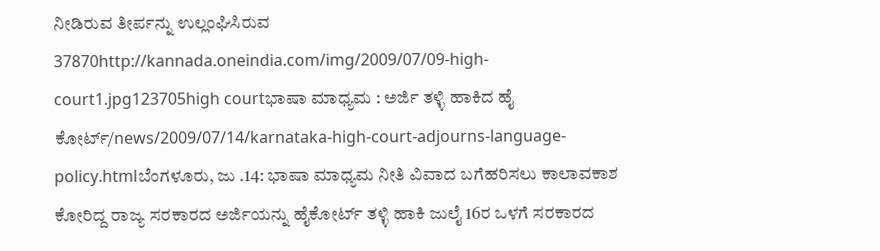ನೀಡಿರುವ ತೀರ್ಪನ್ನು ಉಲ್ಲಂಘಿಸಿರುವ 37870http://kannada.oneindia.com/img/2009/07/09-high-court1.jpg123705high courtಭಾಷಾ ಮಾಧ್ಯಮ : ಅರ್ಜಿ ತಳ್ಳಿ ಹಾಕಿದ ಹೈ ಕೋರ್ಟ್/news/2009/07/14/karnataka-high-court-adjourns-language-policy.htmlಬೆಂಗಳೂರು, ಜು .14: ಭಾಷಾ ಮಾಧ್ಯಮ ನೀತಿ ವಿವಾದ ಬಗೆಹರಿಸಲು ಕಾಲಾವಕಾಶ ಕೋರಿದ್ದ ರಾಜ್ಯ ಸರಕಾರದ ಅರ್ಜಿಯನ್ನು ಹೈಕೋರ್ಟ್ ತಳ್ಳಿ ಹಾಕಿ ಜುಲೈ 16ರ ಒಳಗೆ ಸರಕಾರದ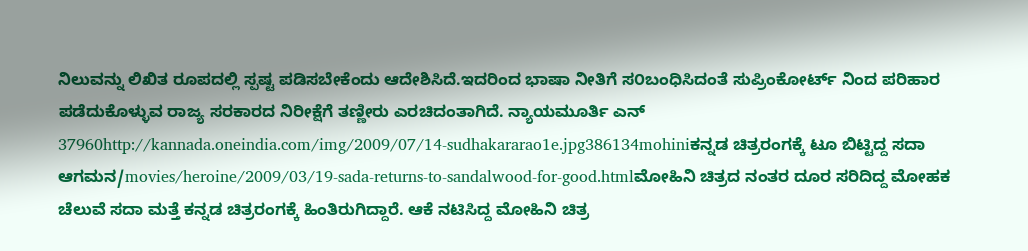ನಿಲುವನ್ನು ಲಿಖಿತ ರೂಪದಲ್ಲಿ ಸ್ಪಷ್ಟ ಪಡಿಸಬೇಕೆಂದು ಆದೇಶಿಸಿದೆ.ಇದರಿಂದ ಭಾಷಾ ನೀತಿಗೆ ಸ೦ಬಂಧಿಸಿದಂತೆ ಸುಪ್ರಿಂಕೋರ್ಟ್ ನಿಂದ ಪರಿಹಾರ ಪಡೆದುಕೊಳ್ಳುವ ರಾಜ್ಯ ಸರಕಾರದ ನಿರೀಕ್ಷೆಗೆ ತಣ್ಣೀರು ಎರಚಿದಂತಾಗಿದೆ. ನ್ಯಾಯಮೂರ್ತಿ ಎನ್ 37960http://kannada.oneindia.com/img/2009/07/14-sudhakararao1e.jpg386134mohiniಕನ್ನಡ ಚಿತ್ರರಂಗಕ್ಕೆ ಟೂ ಬಿಟ್ಟಿದ್ದ ಸದಾ ಆಗಮನ/movies/heroine/2009/03/19-sada-returns-to-sandalwood-for-good.htmlಮೋಹಿನಿ ಚಿತ್ರದ ನಂತರ ದೂರ ಸರಿದಿದ್ದ ಮೋಹಕ ಚೆಲುವೆ ಸದಾ ಮತ್ತೆ ಕನ್ನಡ ಚಿತ್ರರಂಗಕ್ಕೆ ಹಿಂತಿರುಗಿದ್ದಾರೆ. ಆಕೆ ನಟಿಸಿದ್ದ ಮೋಹಿನಿ ಚಿತ್ರ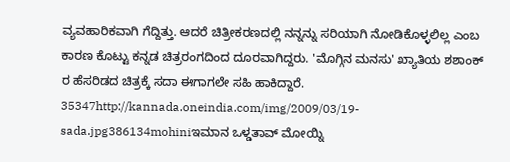ವ್ಯವಹಾರಿಕವಾಗಿ ಗೆದ್ದಿತ್ತು. ಆದರೆ ಚಿತ್ರೀಕರಣದಲ್ಲಿ ನನ್ನನ್ನು ಸರಿಯಾಗಿ ನೋಡಿಕೊಳ್ಳಲಿಲ್ಲ ಎಂಬ ಕಾರಣ ಕೊಟ್ಟು ಕನ್ನಡ ಚಿತ್ರರಂಗದಿಂದ ದೂರವಾಗಿದ್ದರು. 'ಮೊಗ್ಗಿನ ಮನಸು' ಖ್ಯಾತಿಯ ಶಶಾಂಕ್ ರ ಹೆಸರಿಡದ ಚಿತ್ರಕ್ಕೆ ಸದಾ ಈಗಾಗಲೇ ಸಹಿ ಹಾಕಿದ್ದಾರೆ. 35347http://kannada.oneindia.com/img/2009/03/19-sada.jpg386134mohiniಇಮಾನ ಒಳ್ಡತಾವ್ ಮೋಯ್ನಿ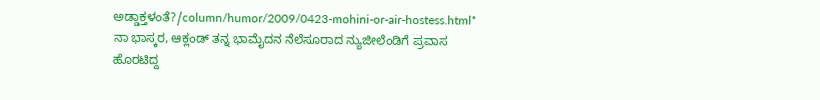ಅಡ್ಡಾಕ್ತಳಂತೆ?/column/humor/2009/0423-mohini-or-air-hostess.html* ನಾ ಭಾಸ್ಕರ, ಆಕ್ಲಂಡ್ ತನ್ನ ಭಾಮೈದನ ನೆಲೆಸೂರಾದ ನ್ಯುಜೀಲೆಂಡಿಗೆ ಪ್ರವಾಸ ಹೊರಟಿದ್ದ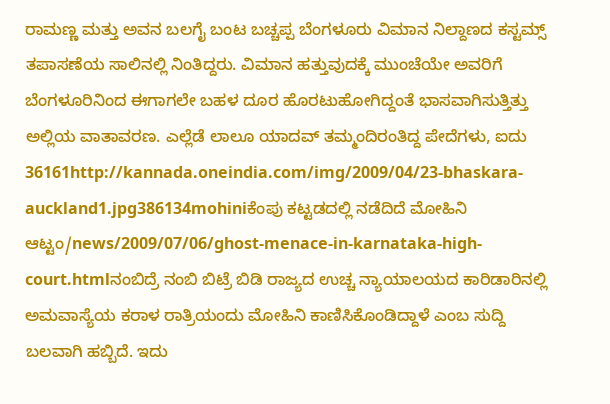ರಾಮಣ್ಣ ಮತ್ತು ಅವನ ಬಲಗೈ ಬಂಟ ಬಚ್ಚಪ್ಪ ಬೆಂಗಳೂರು ವಿಮಾನ ನಿಲ್ದಾಣದ ಕಸ್ಟಮ್ಸ್ ತಪಾಸಣೆಯ ಸಾಲಿನಲ್ಲಿ ನಿಂತಿದ್ದರು. ವಿಮಾನ ಹತ್ತುವುದಕ್ಕೆ ಮುಂಚೆಯೇ ಅವರಿಗೆ ಬೆಂಗಳೂರಿನಿಂದ ಈಗಾಗಲೇ ಬಹಳ ದೂರ ಹೊರಟುಹೋಗಿದ್ದಂತೆ ಭಾಸವಾಗಿಸುತ್ತಿತ್ತು ಅಲ್ಲಿಯ ವಾತಾವರಣ. ಎಲ್ಲೆಡೆ ಲಾಲೂ ಯಾದವ್ ತಮ್ಮಂದಿರಂತಿದ್ದ ಪೇದೆಗಳು, ಐದು 36161http://kannada.oneindia.com/img/2009/04/23-bhaskara-auckland1.jpg386134mohiniಕೆಂಪು ಕಟ್ಟಡದಲ್ಲಿ ನಡೆದಿದೆ ಮೋಹಿನಿ ಆಟ್ಟಂ/news/2009/07/06/ghost-menace-in-karnataka-high-court.htmlನಂಬಿದ್ರೆ ನಂಬಿ ಬಿಟ್ರೆ ಬಿಡಿ ರಾಜ್ಯದ ಉಚ್ಚ ನ್ಯಾಯಾಲಯದ ಕಾರಿಡಾರಿನಲ್ಲಿ ಅಮವಾಸ್ಯೆಯ ಕರಾಳ ರಾತ್ರಿಯಂದು ಮೋಹಿನಿ ಕಾಣಿಸಿಕೊಂಡಿದ್ದಾಳೆ ಎಂಬ ಸುದ್ದಿ ಬಲವಾಗಿ ಹಬ್ಬಿದೆ. ಇದು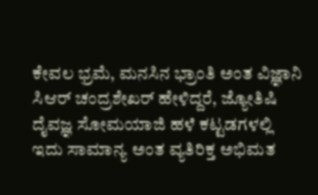ಕೇವಲ ಭ್ರಮೆ, ಮನಸಿನ ಭ್ರಾಂತಿ ಅಂತ ವಿಜ್ಞಾನಿ ಸಿಆರ್ ಚಂದ್ರಶೇಖರ್ ಹೇಳಿದ್ದರೆ, ಜ್ಯೋತಿಷಿ ದೈವಜ್ಞ ಸೋಮಯಾಜಿ ಹಳೆ ಕಟ್ಟಡಗಳಲ್ಲಿ ಇದು ಸಾಮಾನ್ಯ ಅಂತ ವ್ಯತಿರಿಕ್ತ ಅಭಿಮತ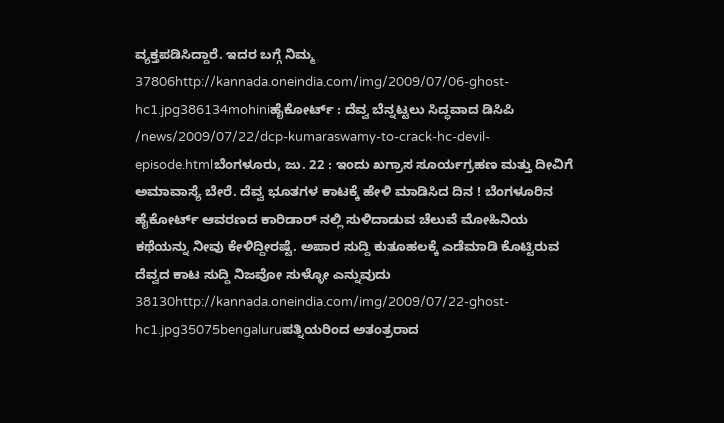ವ್ಯಕ್ತಪಡಿಸಿದ್ದಾರೆ. ಇದರ ಬಗ್ಗೆ ನಿಮ್ಮ 37806http://kannada.oneindia.com/img/2009/07/06-ghost-hc1.jpg386134mohiniಹೈಕೋರ್ಟ್ : ದೆವ್ವ ಬೆನ್ನಟ್ಟಲು ಸಿದ್ಧವಾದ ಡಿಸಿಪಿ /news/2009/07/22/dcp-kumaraswamy-to-crack-hc-devil-episode.htmlಬೆಂಗಳೂರು, ಜು. 22 : ಇಂದು ಖಗ್ರಾಸ ಸೂರ್ಯಗ್ರಹಣ ಮತ್ತು ದೀವಿಗೆ ಅಮಾವಾಸ್ಯೆ ಬೇರೆ. ದೆವ್ವ ಭೂತಗಳ ಕಾಟಕ್ಕೆ ಹೇಳಿ ಮಾಡಿಸಿದ ದಿನ ! ಬೆಂಗಳೂರಿನ ಹೈಕೋರ್ಟ್ ಆವರಣದ ಕಾರಿಡಾರ್ ನಲ್ಲಿ ಸುಳಿದಾಡುವ ಚೆಲುವೆ ಮೋಹಿನಿಯ ಕಥೆಯನ್ನು ನೀವು ಕೇಳಿದ್ದೀರಷ್ಟೆ. ಅಪಾರ ಸುದ್ದಿ ಕುತೂಹಲಕ್ಕೆ ಎಡೆಮಾಡಿ ಕೊಟ್ಟಿರುವ ದೆವ್ವದ ಕಾಟ ಸುದ್ದಿ ನಿಜವೋ ಸುಳ್ಳೋ ಎನ್ನುವುದು 38130http://kannada.oneindia.com/img/2009/07/22-ghost-hc1.jpg35075bengaluruಪತ್ನಿಯರಿಂದ ಅತಂತ್ರರಾದ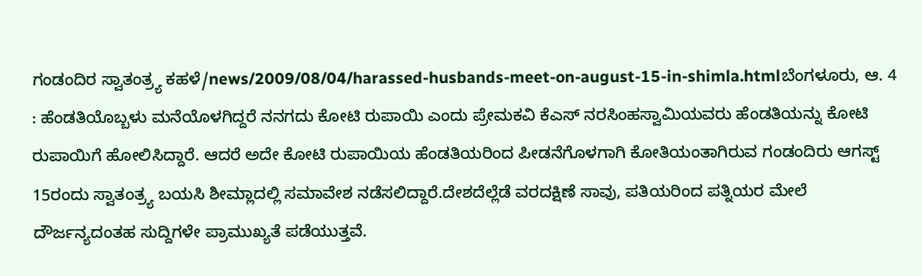ಗಂಡಂದಿರ ಸ್ವಾತಂತ್ರ್ಯ ಕಹಳೆ/news/2009/08/04/harassed-husbands-meet-on-august-15-in-shimla.htmlಬೆಂಗಳೂರು, ಆ. 4 : ಹೆಂಡತಿಯೊಬ್ಬಳು ಮನೆಯೊಳಗಿದ್ದರೆ ನನಗದು ಕೋಟಿ ರುಪಾಯಿ ಎಂದು ಪ್ರೇಮಕವಿ ಕೆಎಸ್ ನರಸಿಂಹಸ್ವಾಮಿಯವರು ಹೆಂಡತಿಯನ್ನು ಕೋಟಿ ರುಪಾಯಿಗೆ ಹೋಲಿಸಿದ್ದಾರೆ. ಆದರೆ ಅದೇ ಕೋಟಿ ರುಪಾಯಿಯ ಹೆಂಡತಿಯರಿಂದ ಪೀಡನೆಗೊಳಗಾಗಿ ಕೋತಿಯಂತಾಗಿರುವ ಗಂಡಂದಿರು ಆಗಸ್ಟ್ 15ರಂದು ಸ್ವಾತಂತ್ರ್ಯ ಬಯಸಿ ಶೀಮ್ಲಾದಲ್ಲಿ ಸಮಾವೇಶ ನಡೆಸಲಿದ್ದಾರೆ.ದೇಶದೆಲ್ಲೆಡೆ ವರದಕ್ಷಿಣೆ ಸಾವು, ಪತಿಯರಿಂದ ಪತ್ನಿಯರ ಮೇಲೆ ದೌರ್ಜನ್ಯದಂತಹ ಸುದ್ದಿಗಳೇ ಪ್ರಾಮುಖ್ಯತೆ ಪಡೆಯುತ್ತವೆ.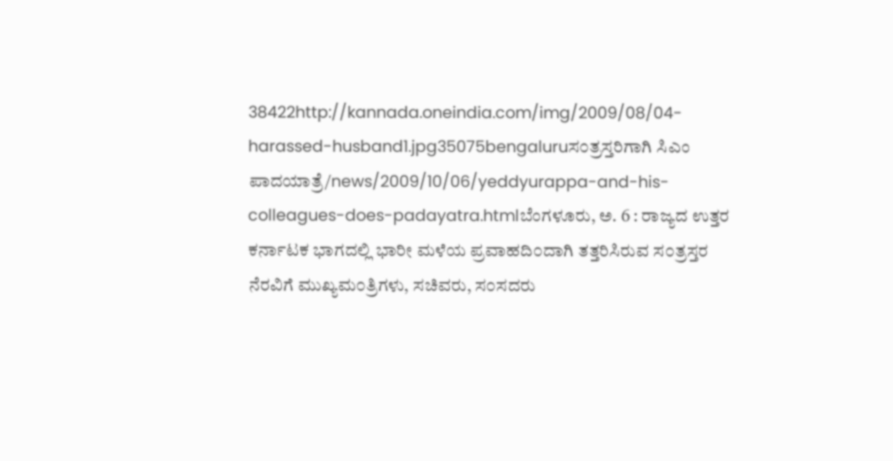38422http://kannada.oneindia.com/img/2009/08/04-harassed-husband1.jpg35075bengaluruಸ೦ತ್ರಸ್ತರಿಗಾಗಿ ಸಿಎಂ ಪಾದಯಾತ್ರೆ/news/2009/10/06/yeddyurappa-and-his-colleagues-does-padayatra.htmlಬೆಂಗಳೂರು, ಅ. 6 : ರಾಜ್ಯದ ಉತ್ತರ ಕರ್ನಾಟಕ ಭಾಗದಲ್ಲಿ ಭಾರೀ ಮಳೆಯ ಪ್ರವಾಹದಿ೦ದಾಗಿ ತತ್ತರಿಸಿರುವ ಸ೦ತ್ರಸ್ತರ ನೆರವಿಗೆ ಮುಖ್ಯಮ೦ತ್ರಿಗಳು, ಸಚಿವರು, ಸ೦ಸದರು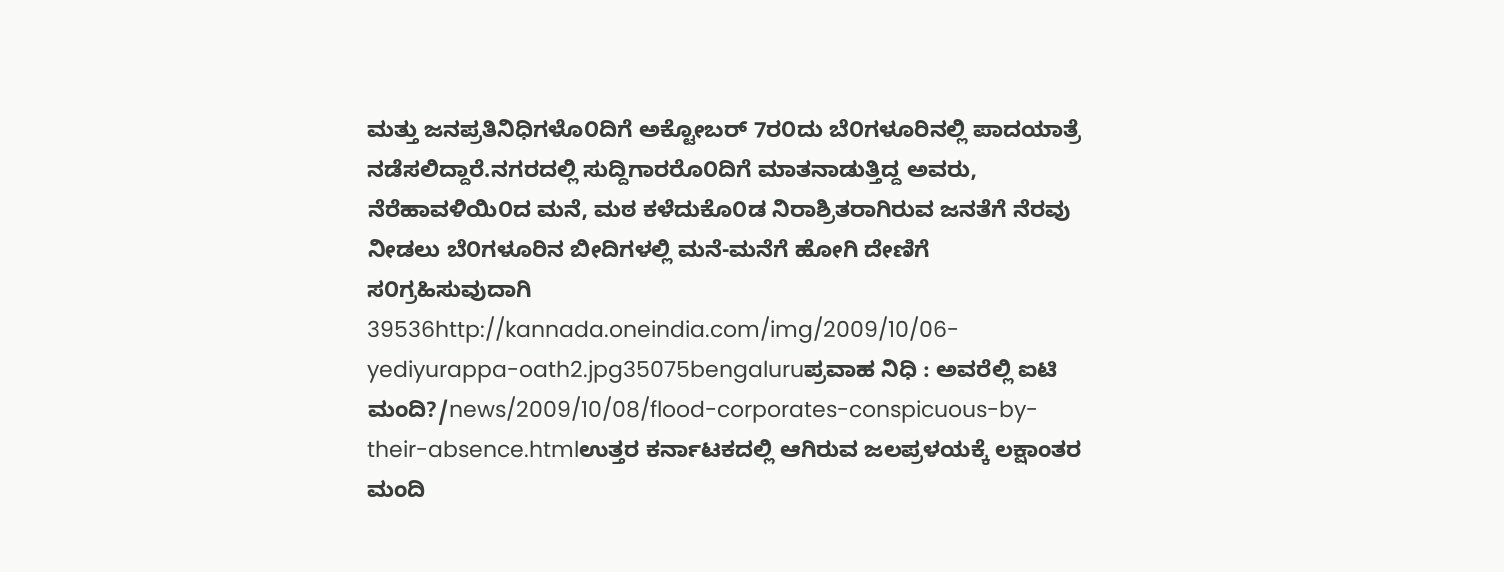ಮತ್ತು ಜನಪ್ರತಿನಿಧಿಗಳೊ೦ದಿಗೆ ಅಕ್ಟೋಬರ್ 7ರ೦ದು ಬೆ೦ಗಳೂರಿನಲ್ಲಿ ಪಾದಯಾತ್ರೆ ನಡೆಸಲಿದ್ದಾರೆ.ನಗರದಲ್ಲಿ ಸುದ್ದಿಗಾರರೊ೦ದಿಗೆ ಮಾತನಾಡುತ್ತಿದ್ದ ಅವರು, ನೆರೆಹಾವಳಿಯಿ೦ದ ಮನೆ, ಮಠ ಕಳೆದುಕೊ೦ಡ ನಿರಾಶ್ರಿತರಾಗಿರುವ ಜನತೆಗೆ ನೆರವು ನೀಡಲು ಬೆ೦ಗಳೂರಿನ ಬೀದಿಗಳಲ್ಲಿ ಮನೆ-ಮನೆಗೆ ಹೋಗಿ ದೇಣಿಗೆ ಸ೦ಗ್ರಹಿಸುವುದಾಗಿ 39536http://kannada.oneindia.com/img/2009/10/06-yediyurappa-oath2.jpg35075bengaluruಪ್ರವಾಹ ನಿಧಿ : ಅವರೆಲ್ಲಿ ಐಟಿ ಮಂದಿ?/news/2009/10/08/flood-corporates-conspicuous-by-their-absence.htmlಉತ್ತರ ಕರ್ನಾಟಕದಲ್ಲಿ ಆಗಿರುವ ಜಲಪ್ರಳಯಕ್ಕೆ ಲಕ್ಷಾಂತರ ಮಂದಿ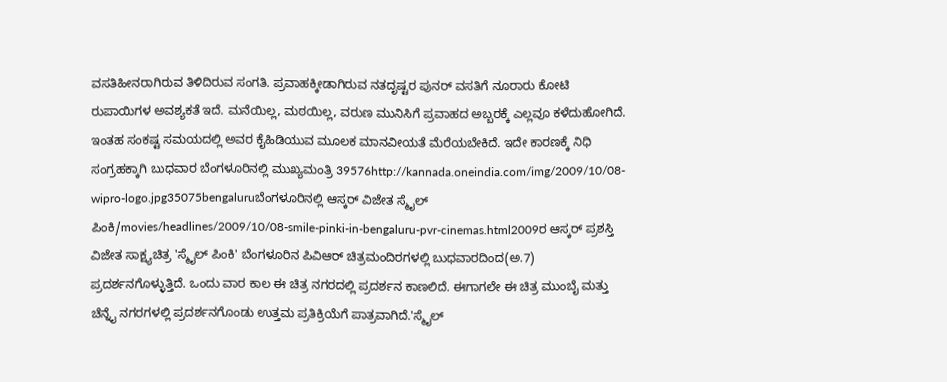ವಸತಿಹೀನರಾಗಿರುವ ತಿಳಿದಿರುವ ಸಂಗತಿ. ಪ್ರವಾಹಕ್ಕೀಡಾಗಿರುವ ನತದೃಷ್ಟರ ಪುನರ್ ವಸತಿಗೆ ನೂರಾರು ಕೋಟಿ ರುಪಾಯಿಗಳ ಅವಶ್ಯಕತೆ ಇದೆ. ಮನೆಯಿಲ್ಲ, ಮಠಯಿಲ್ಲ, ವರುಣ ಮುನಿಸಿಗೆ ಪ್ರವಾಹದ ಅಬ್ಬರಕ್ಕೆ ಎಲ್ಲವೂ ಕಳೆದುಹೋಗಿದೆ. ಇಂತಹ ಸಂಕಷ್ಟ ಸಮಯದಲ್ಲಿ ಅವರ ಕೈಹಿಡಿಯುವ ಮೂಲಕ ಮಾನವೀಯತೆ ಮೆರೆಯಬೇಕಿದೆ. ಇದೇ ಕಾರಣಕ್ಕೆ ನಿಧಿ ಸಂಗ್ರಹಕ್ಕಾಗಿ ಬುಧವಾರ ಬೆಂಗಳೂರಿನಲ್ಲಿ ಮುಖ್ಯಮಂತ್ರಿ 39576http://kannada.oneindia.com/img/2009/10/08-wipro-logo.jpg35075bengaluruಬೆಂಗಳೂರಿನಲ್ಲಿ ಆಸ್ಕರ್ ವಿಜೇತ ಸ್ಮೈಲ್ ಪಿಂಕಿ/movies/headlines/2009/10/08-smile-pinki-in-bengaluru-pvr-cinemas.html2009ರ ಆಸ್ಕರ್ ಪ್ರಶಸ್ತಿ ವಿಜೇತ ಸಾಕ್ಷ್ಯಚಿತ್ರ 'ಸ್ಮೈಲ್ ಪಿಂಕಿ' ಬೆಂಗಳೂರಿನ ಪಿವಿಆರ್ ಚಿತ್ರಮಂದಿರಗಳಲ್ಲಿ ಬುಧವಾರದಿಂದ(ಅ.7) ಪ್ರದರ್ಶನಗೊಳ್ಳುತ್ತಿದೆ. ಒಂದು ವಾರ ಕಾಲ ಈ ಚಿತ್ರ ನಗರದಲ್ಲಿ ಪ್ರದರ್ಶನ ಕಾಣಲಿದೆ. ಈಗಾಗಲೇ ಈ ಚಿತ್ರ ಮುಂಬೈ ಮತ್ತು ಚೆನ್ನೈ ನಗರಗಳಲ್ಲಿ ಪ್ರದರ್ಶನಗೊಂಡು ಉತ್ತಮ ಪ್ರತಿಕ್ರಿಯೆಗೆ ಪಾತ್ರವಾಗಿದೆ.'ಸ್ಮೈಲ್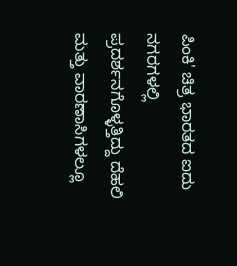ಪಿಂಕಿ' ಚಿತ್ರ ಭಾರತದ ಐದು ನಗರಗಳಲ್ಲಿ ಪ್ರದರ್ಶನಗೊಳ್ಳತ್ತಿದ್ದು ದೆಹಲಿ ಮತ್ತು ವಾರಣಾಸಿಗಳಲ್ಲೂ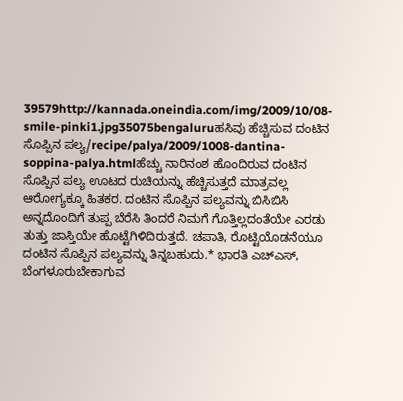39579http://kannada.oneindia.com/img/2009/10/08-smile-pinki1.jpg35075bengaluruಹಸಿವು ಹೆಚ್ಚಿಸುವ ದಂಟಿನ ಸೊಪ್ಪಿನ ಪಲ್ಯ/recipe/palya/2009/1008-dantina-soppina-palya.htmlಹೆಚ್ಚು ನಾರಿನಂಶ ಹೊಂದಿರುವ ದಂಟಿನ ಸೊಪ್ಪಿನ ಪಲ್ಯ ಊಟದ ರುಚಿಯನ್ನು ಹೆಚ್ಚಿಸುತ್ತದೆ ಮಾತ್ರವಲ್ಲ ಆರೋಗ್ಯಕ್ಕೂ ಹಿತಕರ. ದಂಟಿನ ಸೊಪ್ಪಿನ ಪಲ್ಯವನ್ನು ಬಿಸಿಬಿಸಿ ಅನ್ನದೊಂದಿಗೆ ತುಪ್ಪ ಬೆರೆಸಿ ತಿಂದರೆ ನಿಮಗೆ ಗೊತ್ತಿಲ್ಲದಂತೆಯೇ ಎರಡು ತುತ್ತು ಜಾಸ್ತಿಯೇ ಹೊಟ್ಟೆಗಿಳಿದಿರುತ್ತದೆ. ಚಪಾತಿ, ರೊಟ್ಟಿಯೊಡನೆಯೂ ದಂಟಿನ ಸೊಪ್ಪಿನ ಪಲ್ಯವನ್ನು ತಿನ್ನಬಹುದು.* ಭಾರತಿ ಎಚ್ಎಸ್, ಬೆಂಗಳೂರುಬೇಕಾಗುವ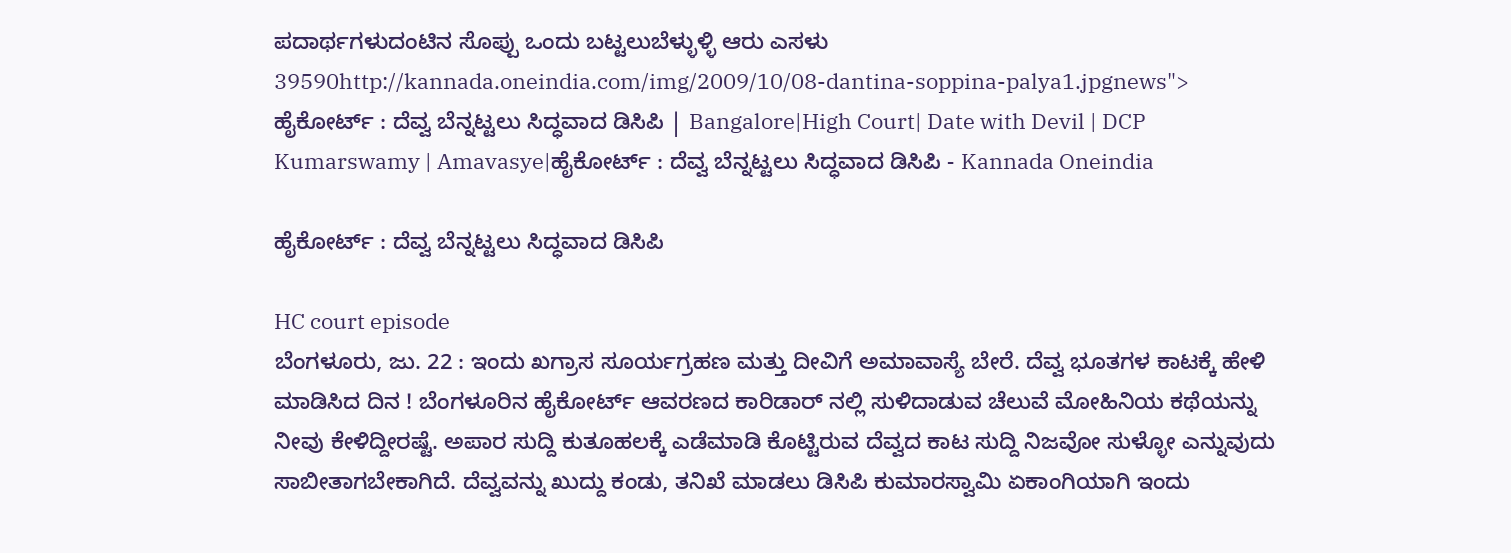ಪದಾರ್ಥಗಳುದಂಟಿನ ಸೊಪ್ಪು ಒಂದು ಬಟ್ಟಲುಬೆಳ್ಳುಳ್ಳಿ ಆರು ಎಸಳು 39590http://kannada.oneindia.com/img/2009/10/08-dantina-soppina-palya1.jpgnews"> ಹೈಕೋರ್ಟ್ : ದೆವ್ವ ಬೆನ್ನಟ್ಟಲು ಸಿದ್ಧವಾದ ಡಿಸಿಪಿ | Bangalore|High Court| Date with Devil | DCP Kumarswamy | Amavasye|ಹೈಕೋರ್ಟ್ : ದೆವ್ವ ಬೆನ್ನಟ್ಟಲು ಸಿದ್ಧವಾದ ಡಿಸಿಪಿ - Kannada Oneindia

ಹೈಕೋರ್ಟ್ : ದೆವ್ವ ಬೆನ್ನಟ್ಟಲು ಸಿದ್ಧವಾದ ಡಿಸಿಪಿ

HC court episode
ಬೆಂಗಳೂರು, ಜು. 22 : ಇಂದು ಖಗ್ರಾಸ ಸೂರ್ಯಗ್ರಹಣ ಮತ್ತು ದೀವಿಗೆ ಅಮಾವಾಸ್ಯೆ ಬೇರೆ. ದೆವ್ವ ಭೂತಗಳ ಕಾಟಕ್ಕೆ ಹೇಳಿ ಮಾಡಿಸಿದ ದಿನ ! ಬೆಂಗಳೂರಿನ ಹೈಕೋರ್ಟ್ ಆವರಣದ ಕಾರಿಡಾರ್ ನಲ್ಲಿ ಸುಳಿದಾಡುವ ಚೆಲುವೆ ಮೋಹಿನಿಯ ಕಥೆಯನ್ನು ನೀವು ಕೇಳಿದ್ದೀರಷ್ಟೆ. ಅಪಾರ ಸುದ್ದಿ ಕುತೂಹಲಕ್ಕೆ ಎಡೆಮಾಡಿ ಕೊಟ್ಟಿರುವ ದೆವ್ವದ ಕಾಟ ಸುದ್ದಿ ನಿಜವೋ ಸುಳ್ಳೋ ಎನ್ನುವುದು ಸಾಬೀತಾಗಬೇಕಾಗಿದೆ. ದೆವ್ವವನ್ನು ಖುದ್ದು ಕಂಡು, ತನಿಖೆ ಮಾಡಲು ಡಿಸಿಪಿ ಕುಮಾರಸ್ವಾಮಿ ಏಕಾಂಗಿಯಾಗಿ ಇಂದು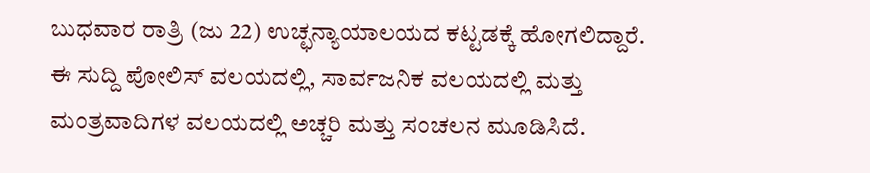ಬುಧವಾರ ರಾತ್ರಿ (ಜು 22) ಉಚ್ಛನ್ಯಾಯಾಲಯದ ಕಟ್ಟಡಕ್ಕೆ ಹೋಗಲಿದ್ದಾರೆ. ಈ ಸುದ್ದಿ ಪೋಲಿಸ್ ವಲಯದಲ್ಲಿ, ಸಾರ್ವಜನಿಕ ವಲಯದಲ್ಲಿ ಮತ್ತು ಮಂತ್ರವಾದಿಗಳ ವಲಯದಲ್ಲಿ ಅಚ್ಚರಿ ಮತ್ತು ಸಂಚಲನ ಮೂಡಿಸಿದೆ.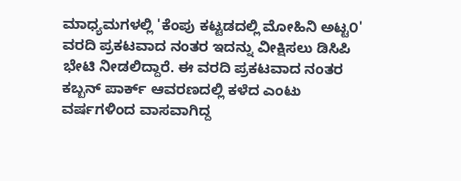ಮಾಧ್ಯಮಗಳಲ್ಲಿ 'ಕೆಂಪು ಕಟ್ಟಡದಲ್ಲಿ ಮೋಹಿನಿ ಅಟ್ಟ೦' ವರದಿ ಪ್ರಕಟವಾದ ನಂತರ ಇದನ್ನು ವೀಕ್ಷಿಸಲು ಡಿಸಿಪಿ ಭೇಟಿ ನೀಡಲಿದ್ದಾರೆ. ಈ ವರದಿ ಪ್ರಕಟವಾದ ನಂತರ ಕಬ್ಬನ್ ಪಾರ್ಕ್ ಆವರಣದಲ್ಲಿ ಕಳೆದ ಎಂಟು ವರ್ಷಗಳಿಂದ ವಾಸವಾಗಿದ್ದ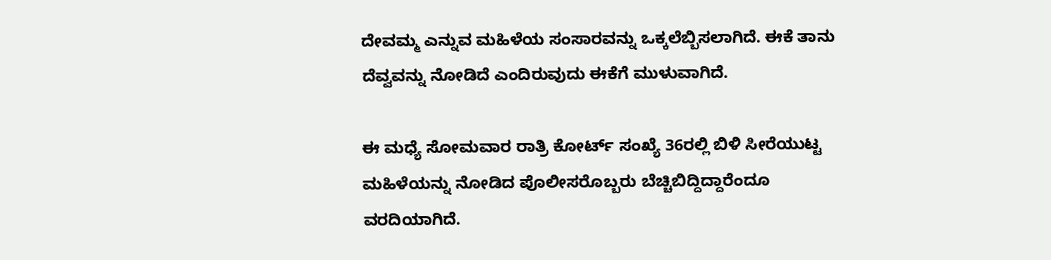ದೇವಮ್ಮ ಎನ್ನುವ ಮಹಿಳೆಯ ಸಂಸಾರವನ್ನು ಒಕ್ಕಲೆಬ್ಬಿಸಲಾಗಿದೆ. ಈಕೆ ತಾನು ದೆವ್ವವನ್ನು ನೋಡಿದೆ ಎಂದಿರುವುದು ಈಕೆಗೆ ಮುಳುವಾಗಿದೆ.

ಈ ಮಧ್ಯೆ ಸೋಮವಾರ ರಾತ್ರಿ ಕೋರ್ಟ್ ಸಂಖ್ಯೆ 36ರಲ್ಲಿ ಬಿಳಿ ಸೀರೆಯುಟ್ಟ ಮಹಿಳೆಯನ್ನು ನೋಡಿದ ಪೊಲೀಸರೊಬ್ಬರು ಬೆಚ್ಚಿಬಿದ್ದಿದ್ದಾರೆಂದೂ ವರದಿಯಾಗಿದೆ.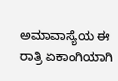ಅಮಾವಾಸ್ಯೆಯ ಈ ರಾತ್ರಿ ಏಕಾಂಗಿಯಾಗಿ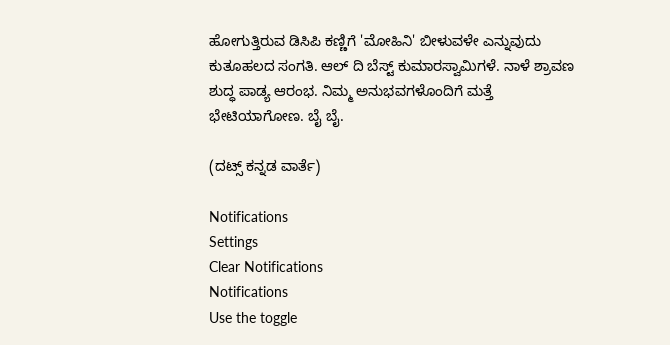ಹೋಗುತ್ತಿರುವ ಡಿಸಿಪಿ ಕಣ್ಣಿಗೆ 'ಮೋಹಿನಿ' ಬೀಳುವಳೇ ಎನ್ನುವುದು ಕುತೂಹಲದ ಸಂಗತಿ. ಆಲ್ ದಿ ಬೆಸ್ಟ್ ಕುಮಾರಸ್ವಾಮಿಗಳೆ. ನಾಳೆ ಶ್ರಾವಣ ಶುದ್ಧ ಪಾಡ್ಯ ಆರಂಭ. ನಿಮ್ಮ ಅನುಭವಗಳೊಂದಿಗೆ ಮತ್ತೆ ಭೇಟಿಯಾಗೋಣ. ಬೈ ಬೈ.

(ದಟ್ಸ್ ಕನ್ನಡ ವಾರ್ತೆ)

Notifications
Settings
Clear Notifications
Notifications
Use the toggle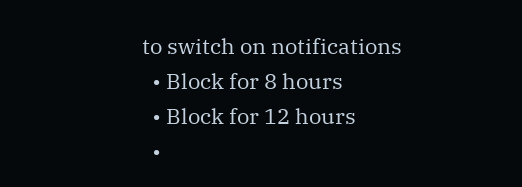to switch on notifications
  • Block for 8 hours
  • Block for 12 hours
  •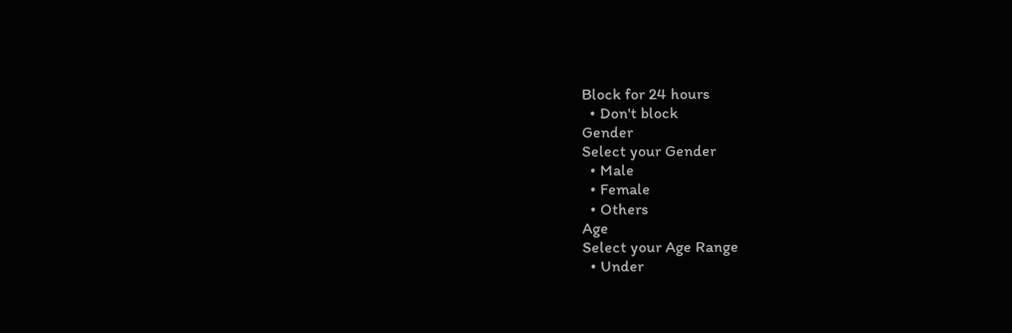Block for 24 hours
  • Don't block
Gender
Select your Gender
  • Male
  • Female
  • Others
Age
Select your Age Range
  • Under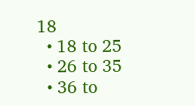18
  • 18 to 25
  • 26 to 35
  • 36 to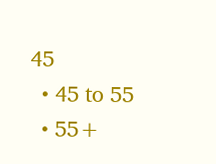45
  • 45 to 55
  • 55+